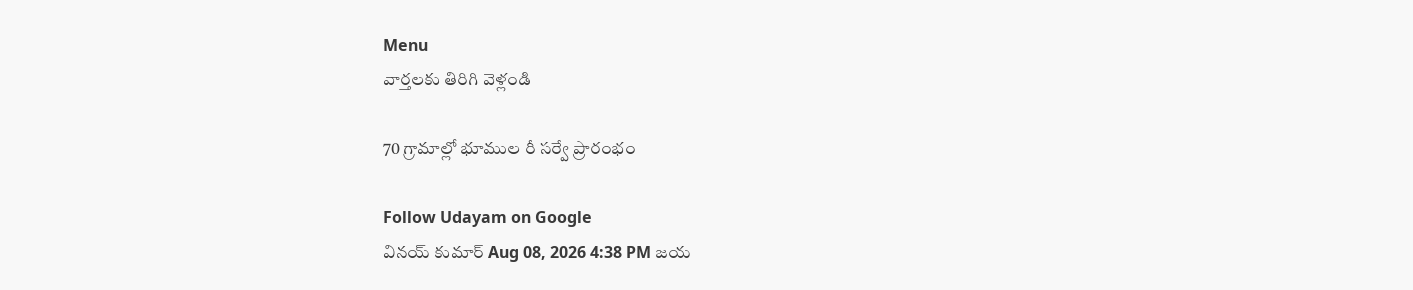Menu
వార్తలకు తిరిగి వెళ్లండి

70 గ్రామాల్లో భూముల రీ సర్వే ప్రారంభం

Follow Udayam on Google
వినయ్ కుమార్ Aug 08, 2026 4:38 PM జయ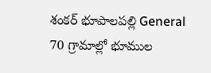శంకర్ భూపాలపల్లి General
70 గ్రామాల్లో భూముల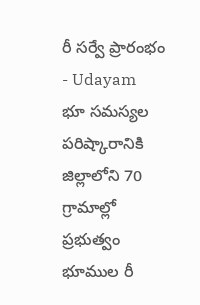రీ సర్వే ప్రారంభం - Udayam
భూ సమస్యల పరిష్కారానికి జిల్లాలోని 70 గ్రామాల్లో ప్రభుత్వం భూముల రీ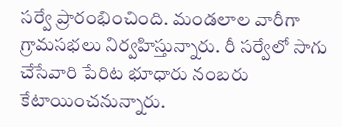సర్వే ప్రారంభించింది. మండలాల వారీగా గ్రామసభలు నిర్వహిస్తున్నారు. రీ సర్వేలో సాగు చేసేవారి పేరిట భూధారు నంబరు కేటాయించనున్నారు.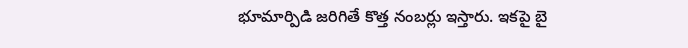భూమార్పిడి జరిగితే కొత్త నంబర్లు ఇస్తారు. ఇకపై బై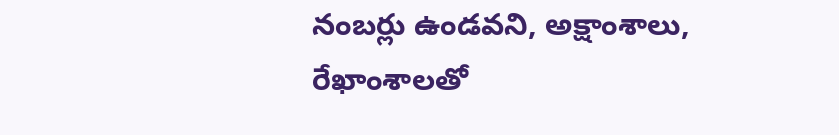నంబర్లు ఉండవని, అక్షాంశాలు, రేఖాంశాలతో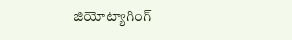జియోట్యాగింగ్‌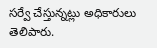సర్వే చేస్తున్నట్లు అధికారులు తెలిపారు.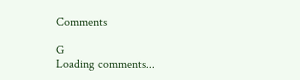Comments

G
Loading comments...